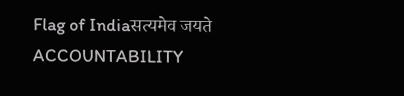Flag of Indiaसत्यमेव जयते
ACCOUNTABILITY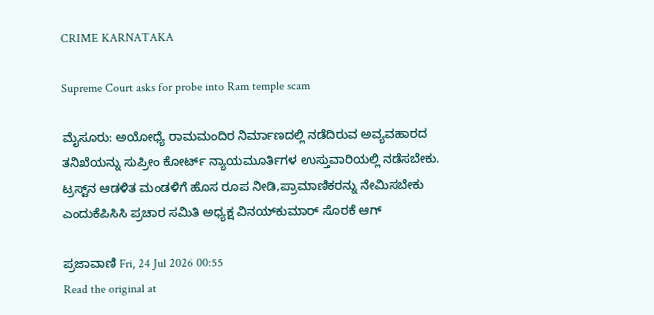CRIME KARNATAKA

Supreme Court asks for probe into Ram temple scam

ಮೈಸೂರು: ಅಯೋಧ್ಯೆ ರಾಮಮಂದಿರ ನಿರ್ಮಾಣದಲ್ಲಿ ನಡೆದಿರುವ ಅವ್ಯವಹಾರದ ತನಿಖೆಯನ್ನು ಸುಪ್ರೀಂ ಕೋರ್ಟ್ ನ್ಯಾಯಮೂರ್ತಿಗಳ ಉಸ್ತುವಾರಿಯಲ್ಲಿ ನಡೆಸಬೇಕು. ಟ್ರಸ್ಟ್‌ನ ಆಡಳಿತ ಮಂಡಳಿಗೆ ಹೊಸ ರೂಪ ನೀಡಿ,ಪ್ರಾಮಾಣಿಕರನ್ನು ನೇಮಿಸಬೇಕು ಎಂದುಕೆಪಿಸಿಸಿ ಪ್ರಚಾರ ಸಮಿತಿ ಅಧ್ಯಕ್ಷ ವಿನಯ್‌ಕುಮಾರ್ ಸೊರಕೆ ಆಗ್

ಪ್ರಜಾವಾಣಿ Fri, 24 Jul 2026 00:55
Read the original at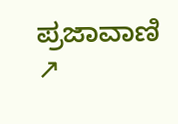ಪ್ರಜಾವಾಣಿ ↗